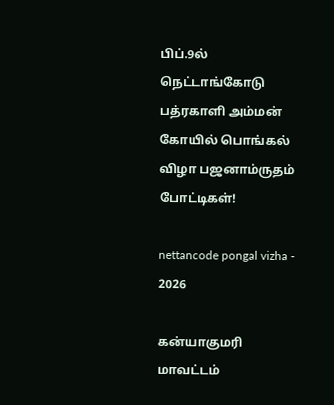பிப்.9ல் நெட்டாங்கோடு பத்ரகாளி அம்மன் கோயில் பொங்கல் விழா பஜனாம்ருதம் போட்டிகள்!

nettancode pongal vizha - 2026

கன்யாகுமரி மாவட்டம்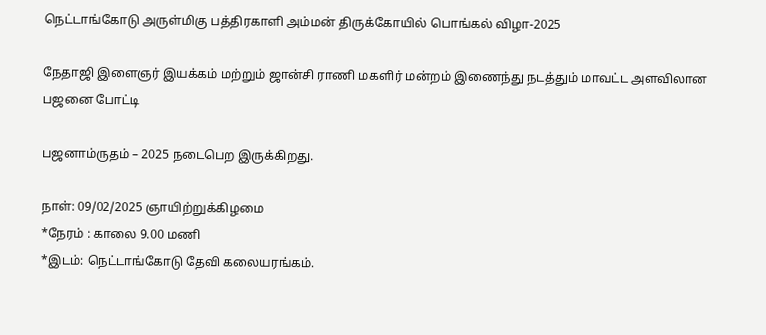நெட்டாங்கோடு அருள்மிகு பத்திரகாளி அம்மன் திருக்கோயில் பொங்கல் விழா-2025

நேதாஜி இளைஞர் இயக்கம் மற்றும் ஜான்சி ராணி மகளிர் மன்றம் இணைந்து நடத்தும் மாவட்ட அளவிலான பஜனை போட்டி

பஜனாம்ருதம் – 2025 நடைபெற இருக்கிறது.

நாள்: 09/02/2025 ஞாயிற்றுக்கிழமை
*நேரம் : காலை 9.00 மணி
*இடம்: நெட்டாங்கோடு தேவி கலையரங்கம்.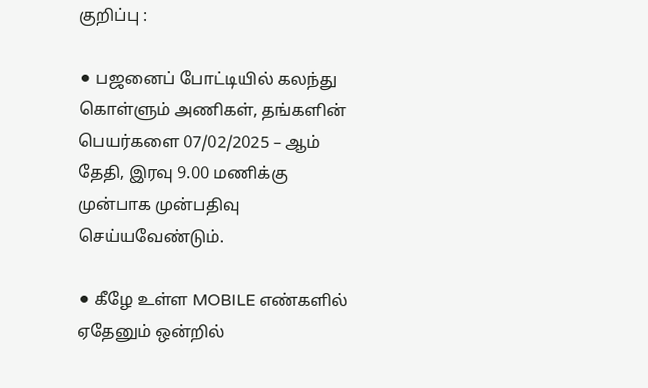குறிப்பு :

⚫ பஜனைப் போட்டியில் கலந்து கொள்ளும் அணிகள், தங்களின் பெயர்களை 07/02/2025 – ஆம் தேதி, இரவு 9.00 மணிக்கு முன்பாக முன்பதிவு செய்யவேண்டும்.

⚫ கீழே உள்ள MOBILE எண்களில் ஏதேனும் ஒன்றில்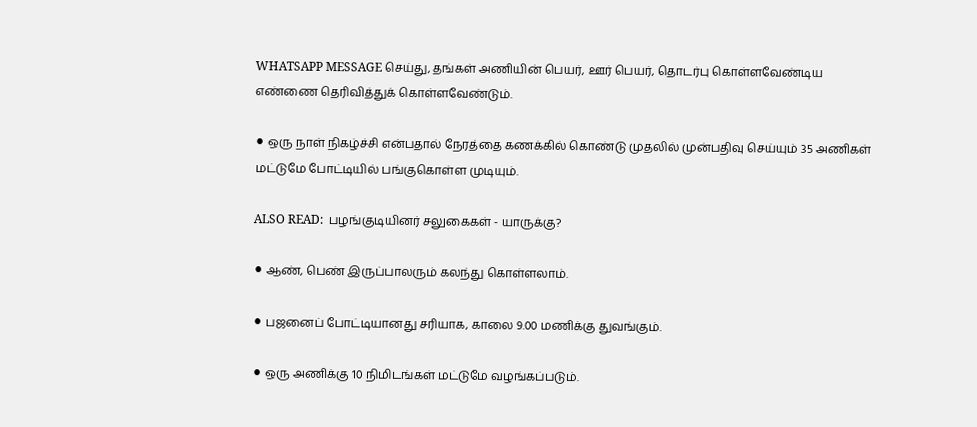WHATSAPP MESSAGE செய்து, தங்கள் அணியின் பெயர், ஊர் பெயர், தொடர்பு கொள்ளவேண்டிய எண்ணை தெரிவித்துக் கொள்ளவேண்டும்.

⚫ ஒரு நாள் நிகழ்ச்சி என்பதால் நேரத்தை கணக்கில் கொண்டு முதலில் முன்பதிவு செய்யும் 35 அணிகள் மட்டுமே போட்டியில் பங்குகொள்ள முடியும்.

ALSO READ:  பழங்குடியினர் சலுகைகள் - யாருக்கு?

⚫ ஆண், பெண் இருப்பாலரும் கலந்து கொள்ளலாம்.

⚫ பஜனைப் போட்டியானது சரியாக, காலை 9.00 மணிக்கு துவங்கும்.

⚫ ஒரு அணிக்கு 10 நிமிடங்கள் மட்டுமே வழங்கப்படும்.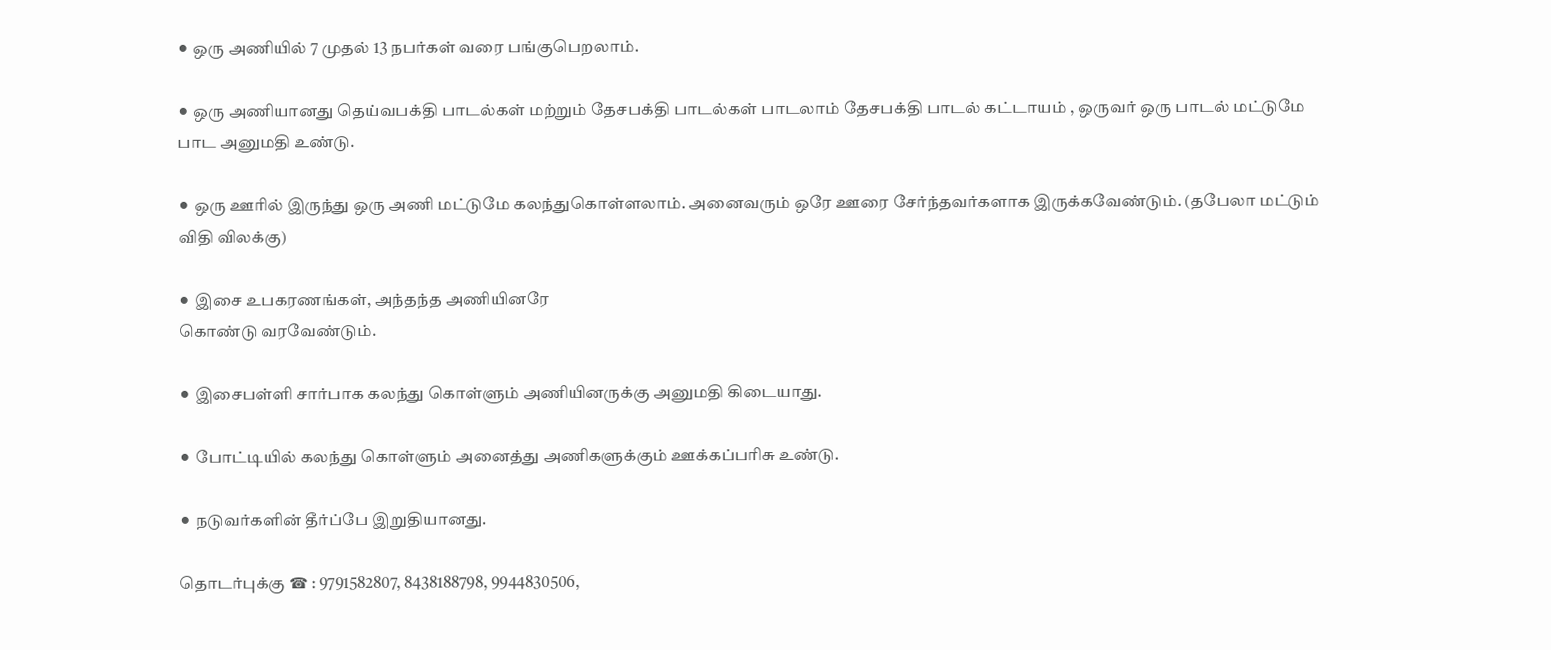⚫ ஒரு அணியில் 7 முதல் 13 நபர்கள் வரை பங்குபெறலாம்.

⚫ ஒரு அணியானது தெய்வபக்தி பாடல்கள் மற்றும் தேசபக்தி பாடல்கள் பாடலாம் தேசபக்தி பாடல் கட்டாயம் , ஒருவர் ஒரு பாடல் மட்டுமே பாட அனுமதி உண்டு.

⚫ ஒரு ஊரில் இருந்து ஒரு அணி மட்டுமே கலந்துகொள்ளலாம். அனைவரும் ஒரே ஊரை சேர்ந்தவர்களாக இருக்கவேண்டும். (தபேலா மட்டும் விதி விலக்கு)

⚫ இசை உபகரணங்கள், அந்தந்த அணியினரே
கொண்டு வரவேண்டும்.

⚫ இசைபள்ளி சார்பாக கலந்து கொள்ளும் அணியினருக்கு அனுமதி கிடையாது.

⚫ போட்டியில் கலந்து கொள்ளும் அனைத்து அணிகளுக்கும் ஊக்கப்பரிசு உண்டு.

⚫ நடுவர்களின் தீர்ப்பே இறுதியானது.

தொடர்புக்கு ☎ : 9791582807, 8438188798, 9944830506,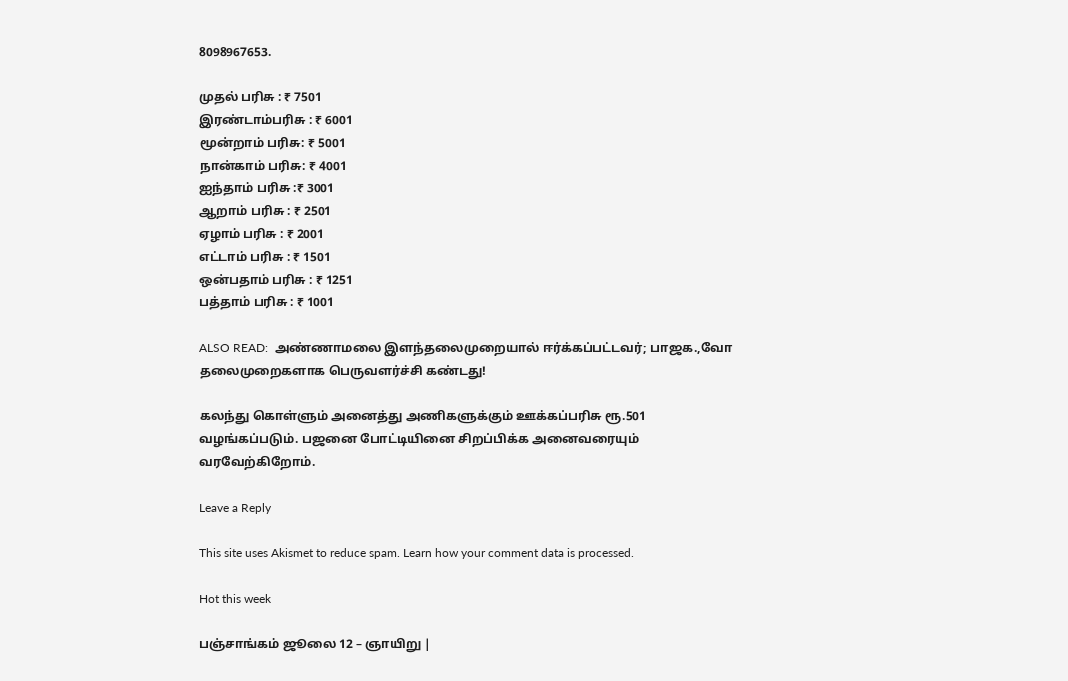8098967653.

முதல் பரிசு : ₹ 7501
இரண்டாம்பரிசு : ₹ 6001
மூன்றாம் பரிசு: ₹ 5001
நான்காம் பரிசு: ₹ 4001
ஐந்தாம் பரிசு :₹ 3001
ஆறாம் பரிசு : ₹ 2501
ஏழாம் பரிசு : ₹ 2001
எட்டாம் பரிசு : ₹ 1501
ஒன்பதாம் பரிசு : ₹ 1251
பத்தாம் பரிசு : ₹ 1001

ALSO READ:  அண்ணாமலை இளந்தலைமுறையால் ஈர்க்கப்பட்டவர்; பாஜக.,வோ தலைமுறைகளாக பெருவளர்ச்சி கண்டது!

கலந்து கொள்ளும் அனைத்து அணிகளுக்கும் ஊக்கப்பரிசு ரூ.501 வழங்கப்படும். பஜனை போட்டியினை சிறப்பிக்க அனைவரையும் வரவேற்கிறோம்.

Leave a Reply

This site uses Akismet to reduce spam. Learn how your comment data is processed.

Hot this week

பஞ்சாங்கம் ஜூலை 12 – ஞாயிறு |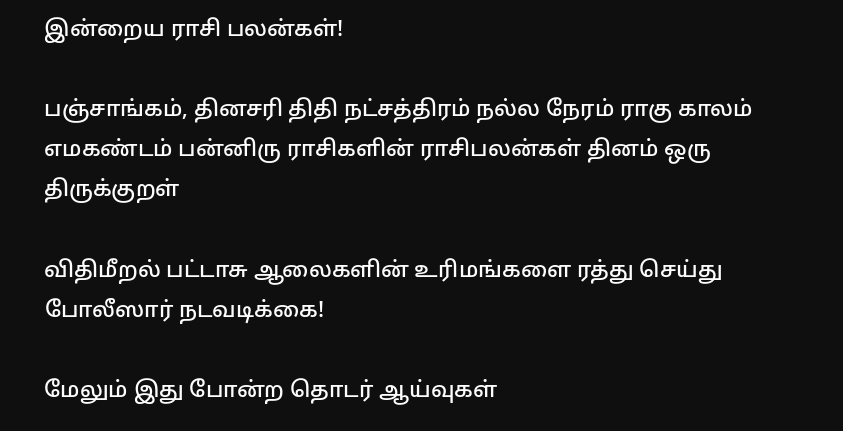இன்றைய ராசி பலன்கள்!

பஞ்சாங்கம், தினசரி திதி நட்சத்திரம் நல்ல நேரம் ராகு காலம் எமகண்டம் பன்னிரு ராசிகளின் ராசிபலன்கள் தினம் ஒரு திருக்குறள்

விதிமீறல் பட்டாசு ஆலைகளின் உரிமங்களை ரத்து செய்து போலீஸார் நடவடிக்கை!

மேலும் இது போன்ற தொடர் ஆய்வுகள்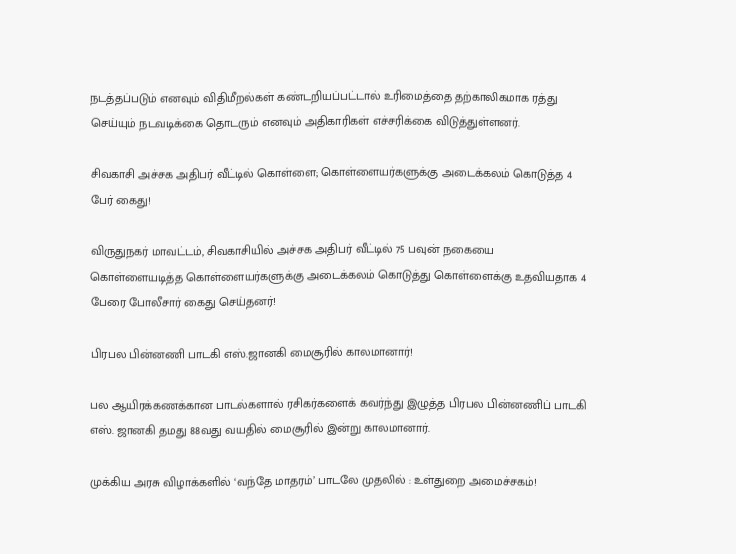நடத்தப்படும் எனவும் விதிமீறல்கள் கண்டறியப்பட்டால் உரிமைத்தை தற்காலிகமாக ரத்து செய்யும் நடவடிக்கை தொடரும் எனவும் அதிகாரிகள் எச்சரிக்கை விடுத்துள்ளனர்.

சிவகாசி அச்சக அதிபர் வீட்டில் கொள்ளை; கொள்ளையர்களுக்கு அடைக்கலம் கொடுத்த 4 பேர் கைது!

விருதுநகர் மாவட்டம், சிவகாசியில் அச்சக அதிபர் வீட்டில் 75 பவுன் நகையை கொள்ளையடித்த கொள்ளையர்களுக்கு அடைக்கலம் கொடுத்து கொள்ளைக்கு உதவியதாக 4 பேரை போலீசார் கைது செய்தனர்!

பிரபல பின்னணி பாடகி எஸ்.ஜானகி மைசூரில் காலமானார்!

பல ஆயிரக்கணக்கான பாடல்களால் ரசிகர்களைக் கவர்ந்து இழுத்த பிரபல பின்னணிப் பாடகி எஸ். ஜானகி தமது 88வது வயதில் மைசூரில் இன்று காலமானார்.

முக்கிய அரசு விழாக்களில் ‘வந்தே மாதரம்’ பாடலே முதலில் : உள்துறை அமைச்சகம்!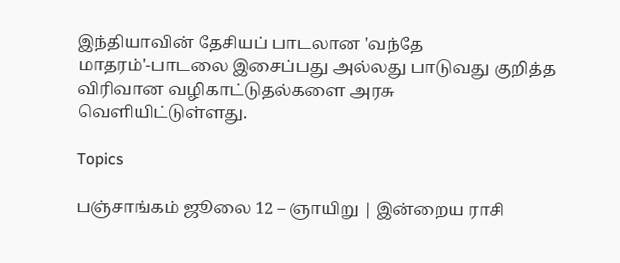இந்தியாவின் தேசியப் பாடலான 'வந்தே மாதரம்'-பாடலை இசைப்பது அல்லது பாடுவது குறித்த விரிவான வழிகாட்டுதல்களை அரசு வெளியிட்டுள்ளது.

Topics

பஞ்சாங்கம் ஜூலை 12 – ஞாயிறு | இன்றைய ராசி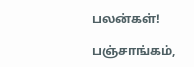பலன்கள்!

பஞ்சாங்கம்,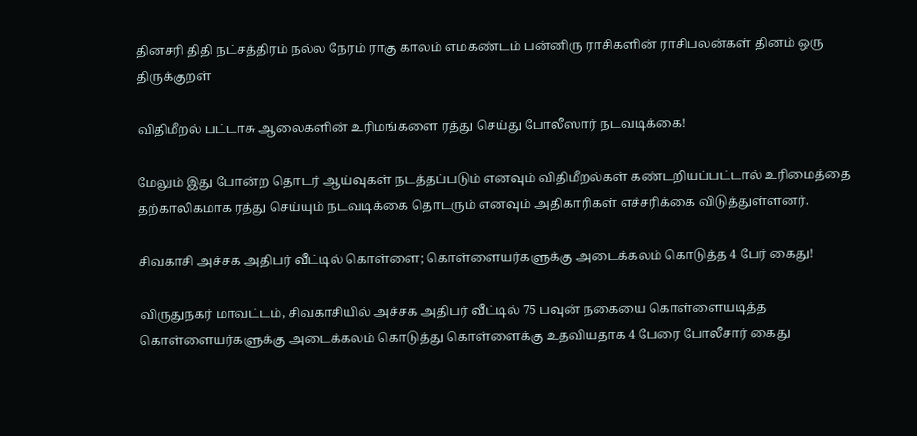தினசரி திதி நட்சத்திரம் நல்ல நேரம் ராகு காலம் எமகண்டம் பன்னிரு ராசிகளின் ராசிபலன்கள் தினம் ஒரு திருக்குறள்

விதிமீறல் பட்டாசு ஆலைகளின் உரிமங்களை ரத்து செய்து போலீஸார் நடவடிக்கை!

மேலும் இது போன்ற தொடர் ஆய்வுகள் நடத்தப்படும் எனவும் விதிமீறல்கள் கண்டறியப்பட்டால் உரிமைத்தை தற்காலிகமாக ரத்து செய்யும் நடவடிக்கை தொடரும் எனவும் அதிகாரிகள் எச்சரிக்கை விடுத்துள்ளனர்.

சிவகாசி அச்சக அதிபர் வீட்டில் கொள்ளை; கொள்ளையர்களுக்கு அடைக்கலம் கொடுத்த 4 பேர் கைது!

விருதுநகர் மாவட்டம், சிவகாசியில் அச்சக அதிபர் வீட்டில் 75 பவுன் நகையை கொள்ளையடித்த கொள்ளையர்களுக்கு அடைக்கலம் கொடுத்து கொள்ளைக்கு உதவியதாக 4 பேரை போலீசார் கைது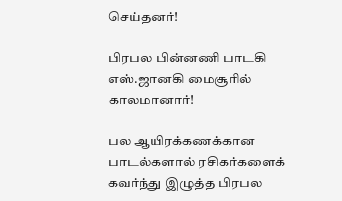செய்தனர்!

பிரபல பின்னணி பாடகி எஸ்.ஜானகி மைசூரில் காலமானார்!

பல ஆயிரக்கணக்கான பாடல்களால் ரசிகர்களைக் கவர்ந்து இழுத்த பிரபல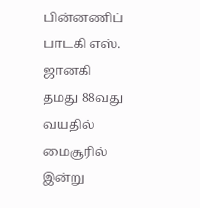பின்னணிப் பாடகி எஸ். ஜானகி தமது 88வது வயதில் மைசூரில் இன்று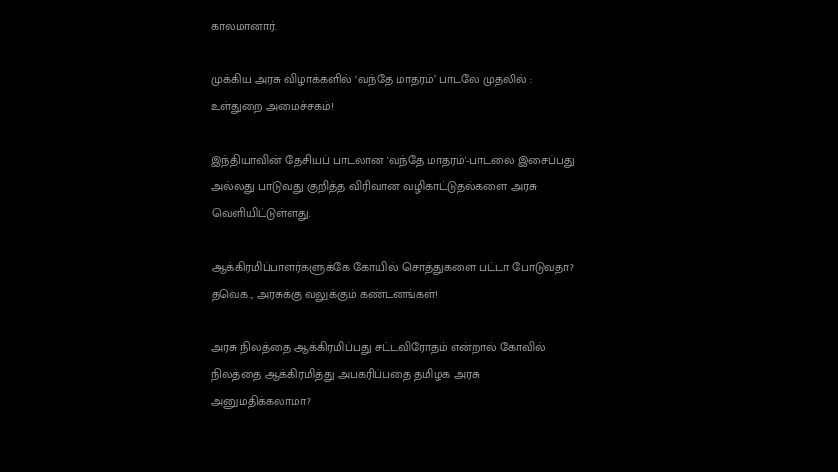காலமானார்.

முக்கிய அரசு விழாக்களில் ‘வந்தே மாதரம்’ பாடலே முதலில் : உள்துறை அமைச்சகம்!

இந்தியாவின் தேசியப் பாடலான 'வந்தே மாதரம்'-பாடலை இசைப்பது அல்லது பாடுவது குறித்த விரிவான வழிகாட்டுதல்களை அரசு வெளியிட்டுள்ளது.

ஆக்கிரமிப்பாளர்களுக்கே கோயில் சொத்துகளை பட்டா போடுவதா? தவெக., அரசுக்கு வலுக்கும் கண்டனங்கள்!

அரசு நிலத்தை ஆக்கிரமிப்பது சட்டவிரோதம் என்றால் கோவில் நிலத்தை ஆக்கிரமித்து அபகரிப்பதை தமிழக அரசு அனுமதிக்கலாமா?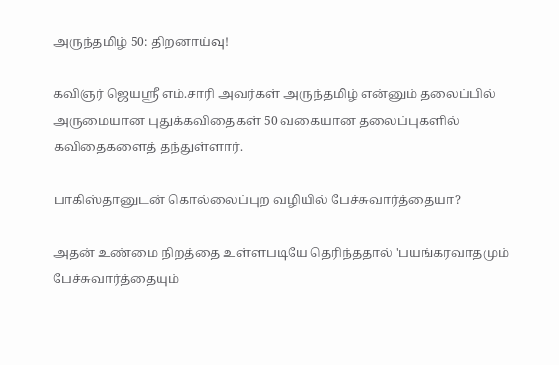அருந்தமிழ் 50: திறனாய்வு!

கவிஞர் ஜெயஸ்ரீ எம்.சாரி அவர்கள் அருந்தமிழ் என்னும் தலைப்பில் அருமையான புதுக்கவிதைகள் 50 வகையான தலைப்புகளில் கவிதைகளைத் தந்துள்ளார்.

பாகிஸ்தானுடன் கொல்லைப்புற வழியில் பேச்சுவார்த்தையா?

அதன் உண்மை நிறத்தை உள்ளபடியே தெரிந்ததால் 'பயங்கரவாதமும் பேச்சுவார்த்தையும்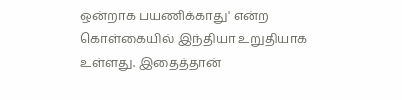ஒன்றாக பயணிக்காது' என்ற கொள்கையில் இந்தியா உறுதியாக உள்ளது. இதைத்தான்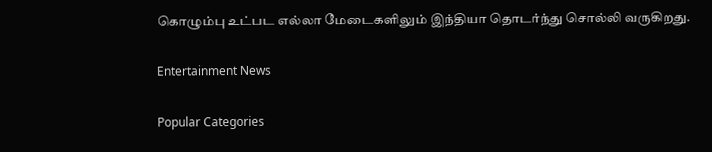கொழும்பு உட்பட எல்லா மேடைகளிலும் இந்தியா தொடர்ந்து சொல்லி வருகிறது.

Entertainment News

Popular Categories